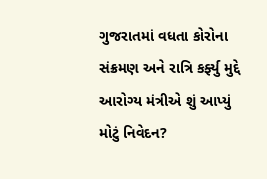ગુજરાતમાં વધતા કોરોના સંક્રમણ અને રાત્રિ કર્ફ્યુ મુદ્દે આરોગ્ય મંત્રીએ શું આપ્યું મોટું નિવેદન?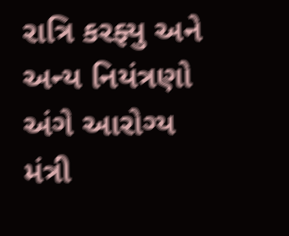રાત્રિ કરફ્યુ અને અન્ય નિયંત્રણો અંગે આરોગ્ય મંત્રી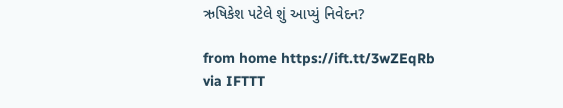ઋષિકેશ પટેલે શું આપ્યું નિવેદન?

from home https://ift.tt/3wZEqRb
via IFTTT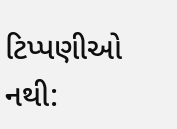ટિપ્પણીઓ નથી: